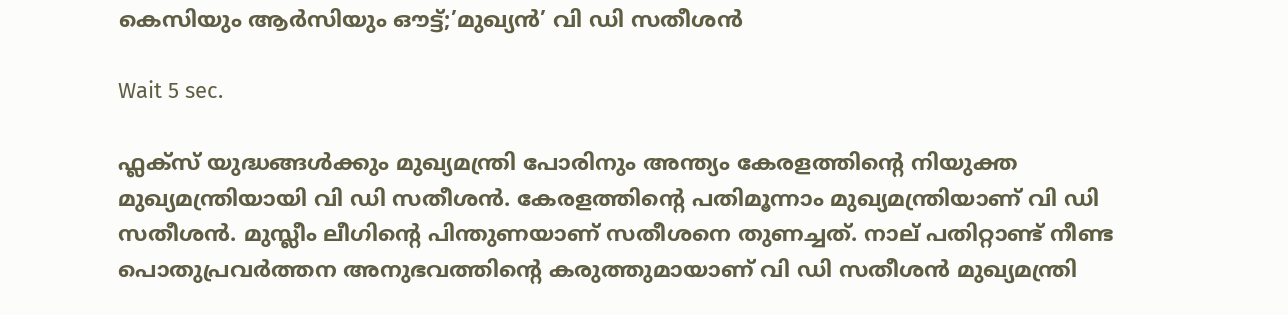കെസിയും ആ‍‍ർസിയും ഔട്ട്;’മുഖ്യൻ’ വി ഡി സതീശൻ

Wait 5 sec.

ഫ്ലക്സ് യുദ്ധങ്ങൾക്കും മുഖ്യമന്ത്രി പോരിനും അന്ത്യം കേരളത്തിന്റെ നിയുക്ത മുഖ്യമന്ത്രിയായി വി ഡി സതീശൻ. കേരളത്തിന്റെ പതിമൂന്നാം മുഖ്യമന്ത്രിയാണ് വി ഡി സതീശൻ. മുസ്ലീം ലീഗിന്റെ പിന്തുണയാണ് സതീശനെ തുണച്ചത്. നാല് പതിറ്റാണ്ട് നീണ്ട പൊതുപ്രവർത്തന അനുഭവത്തിൻ്റെ കരുത്തുമായാണ് വി ഡി സതീശൻ മുഖ്യമന്ത്രി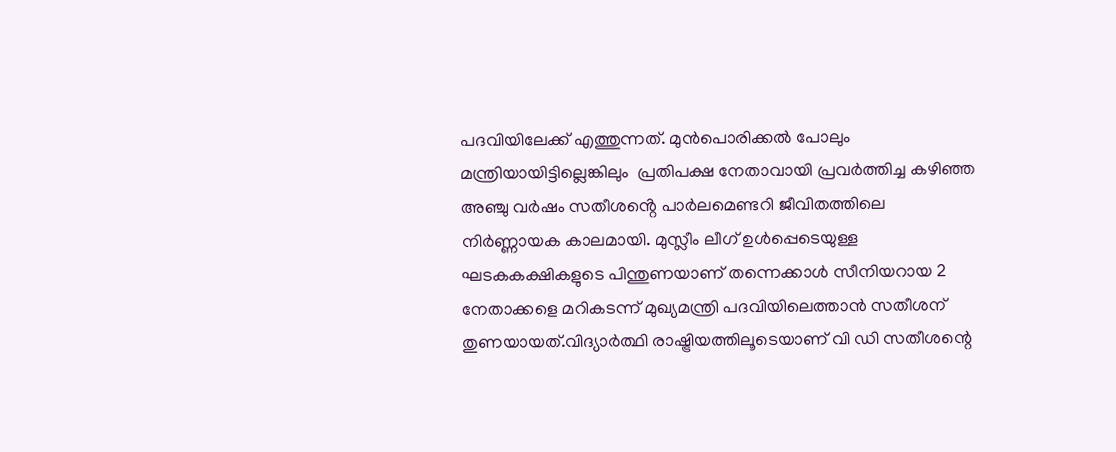പദവിയിലേക്ക് എത്തുന്നത്. മുൻപൊരിക്കൽ പോലും മന്ത്രിയായിട്ടില്ലെങ്കിലും  പ്രതിപക്ഷ നേതാവായി പ്രവർത്തിച്ച കഴിഞ്ഞ അഞ്ചു വർഷം സതീശൻ്റെ പാർലമെണ്ടറി ജീവിതത്തിലെ  നിർണ്ണായക കാലമായി. മുസ്ലീം ലീഗ് ഉൾപ്പെടെയുള്ള  ഘടകകക്ഷികളുടെ പിന്തുണയാണ് തന്നെക്കാൾ സീനിയറായ 2 നേതാക്കളെ മറികടന്ന് മുഖ്യമന്ത്രി പദവിയിലെത്താൻ സതീശന് തുണയായത്.വിദ്യാര്‍ത്ഥി രാഷ്ട്രിയത്തിലൂടെയാണ് വി ഡി സതീശന്റെ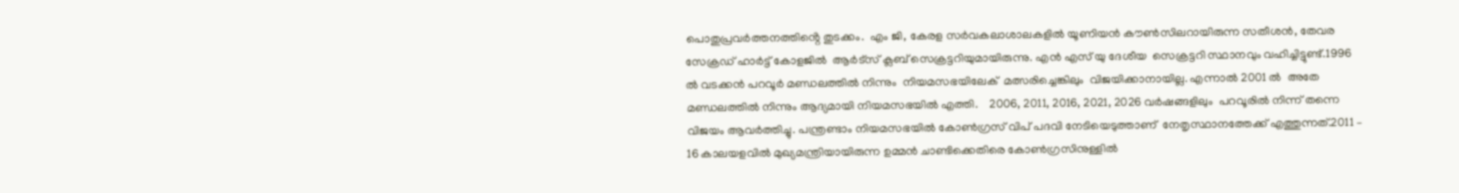പൊതുപ്രവർത്തനത്തിൻ്റെ തുടക്കം.  എം ജി, കേരള സര്‍വകലാശാലകളില്‍ യൂണിയന്‍ കൗണ്‍സിലറായിരുന്ന സതീശന്‍, തേവര സേക്രഡ് ഹാര്‍ട്ട് കോളജിൽ  ആര്‍ട്‌സ് ക്ലബ് സെക്രട്ടറിയുമായിരുന്നു. എന്‍ എസ് യു ദേശീയ  സെക്രട്ടറി സ്ഥാനവും വഹിച്ചിട്ടുണ്ട്.1996 ൽ വടക്കൻ പറവൂർ മണ്ഡലത്തിൽ നിന്നും  നിയമസഭയിലേക്  മത്സരിച്ചെങ്കിലും  വിജയിക്കാനായില്ല. എന്നാൽ 2001 ൽ  അതേ മണ്ഡലത്തിൽ നിന്നും ആദ്യമായി നിയമസഭയിൽ എത്തി.    2006, 2011, 2016, 2021, 2026 വര്‍ഷങ്ങളിലും  പറവൂരിൽ നിന്ന് തന്നെ വിജയം ആവര്‍ത്തിച്ചു. പന്ത്രണ്ടാം നിയമസഭയില്‍ കോണ്‍ഗ്രസ് വിപ് പദവി നേടിയെടുത്താണ്  നേതൃസ്ഥാനത്തേക്ക് എത്തുന്നത്.2011 – 16 കാലയളവിൽ മുഖ്യമന്ത്രിയായിരുന്ന ഉമ്മൻ ചാണ്ടിക്കെതിരെ കോൺഗ്രസിനുള്ളിൽ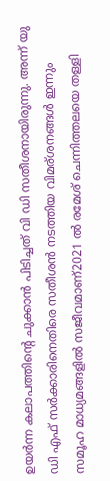ഉയർന്ന കലാപത്തിൻ്റെ ചുക്കാൻ പിടിച്ചത് വി ഡി സതീശനായിരുന്നു. അന്ന് യു ഡി എഫ് സർക്കാരിനെതിരെ സതീശൻ നടത്തിയ വിമര്ശനങ്ങൾ ഇന്നും സമൂഹ മാധ്യമങ്ങളിൽ സജീവമാണ്2021 ൽ രമേശ് ചെന്നിത്തലയെ തള്ളി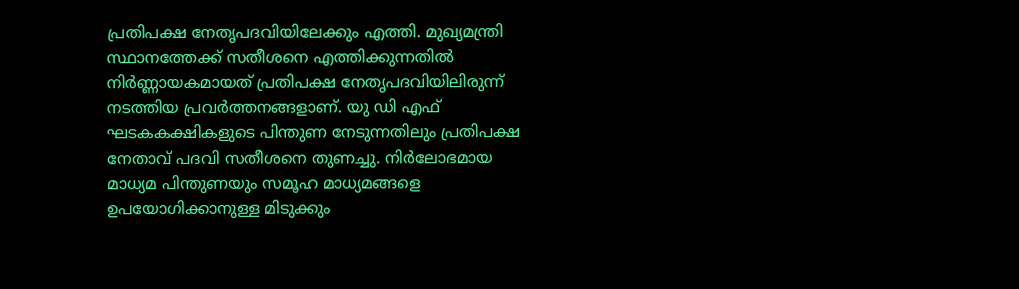പ്രതിപക്ഷ നേതൃപദവിയിലേക്കും എത്തി. മുഖ്യമന്ത്രി സ്ഥാനത്തേക്ക് സതീശനെ എത്തിക്കുന്നതിൽ നിർണ്ണായകമായത് പ്രതിപക്ഷ നേതൃപദവിയിലിരുന്ന് നടത്തിയ പ്രവർത്തനങ്ങളാണ്. യു ഡി എഫ് ഘടകകക്ഷികളുടെ പിന്തുണ നേടുന്നതിലും പ്രതിപക്ഷ നേതാവ് പദവി സതീശനെ തുണച്ചു. നിർലോഭമായ മാധ്യമ പിന്തുണയും സമൂഹ മാധ്യമങ്ങളെ ഉപയോഗിക്കാനുള്ള മിടുക്കും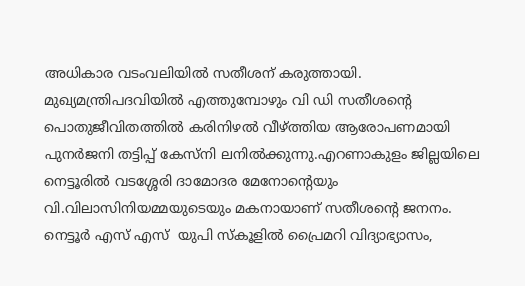അധികാര വടംവലിയിൽ സതീശന് കരുത്തായി.  മുഖ്യമന്ത്രിപദവിയിൽ എത്തുമ്പോഴും വി ഡി സതീശൻ്റെ പൊതുജീവിതത്തിൽ കരിനിഴൽ വീഴ്ത്തിയ ആരോപണമായി പുനർജനി തട്ടിപ്പ് കേസ്നി ലനിൽക്കുന്നു.എറണാകുളം ജില്ലയിലെ നെട്ടൂരില്‍ വടശ്ശേരി ദാമോദര മേനോന്റെയും വി.വിലാസിനിയമ്മയുടെയും മകനായാണ് സതീശൻ്റെ ജനനം. നെട്ടൂര്‍ എസ് എസ്  യുപി സ്‌കൂളില്‍ പ്രൈമറി വിദ്യാഭ്യാസം,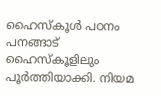ഹൈസ്‌കൂള്‍ പഠനം  പനങ്ങാട്  ഹൈസ്‌കൂളിലും  പൂർത്തിയാക്കി. നിയമ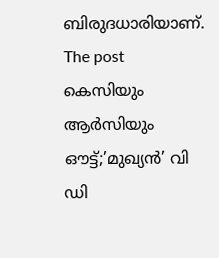ബിരുദധാരിയാണ്. The post കെസിയും ആ‍‍ർസിയും ഔട്ട്;’മുഖ്യൻ’ വി ഡി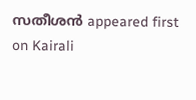സതീശൻ appeared first on Kairali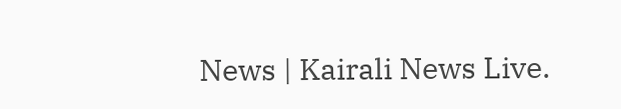News | Kairali News Live.